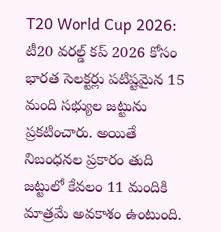T20 World Cup 2026: టీ20 వరల్డ్ కప్ 2026 కోసం భారత సెలక్టర్లు పటిష్టమైన 15 మంది సభ్యుల జట్టును ప్రకటించారు. అయితే నిబంధనల ప్రకారం తుది జట్టులో కేవలం 11 మందికి మాత్రమే అవకాశం ఉంటుంది.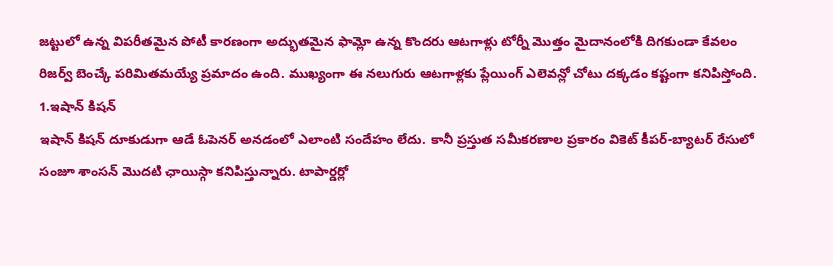జట్టులో ఉన్న విపరీతమైన పోటీ కారణంగా అద్భుతమైన ఫామ్లో ఉన్న కొందరు ఆటగాళ్లు టోర్నీ మొత్తం మైదానంలోకి దిగకుండా కేవలం రిజర్వ్ బెంచ్కే పరిమితమయ్యే ప్రమాదం ఉంది. ముఖ్యంగా ఈ నలుగురు ఆటగాళ్లకు ప్లేయింగ్ ఎలెవన్లో చోటు దక్కడం కష్టంగా కనిపిస్తోంది.
1.ఇషాన్ కిషన్
ఇషాన్ కిషన్ దూకుడుగా ఆడే ఓపెనర్ అనడంలో ఎలాంటి సందేహం లేదు. కానీ ప్రస్తుత సమీకరణాల ప్రకారం వికెట్ కీపర్-బ్యాటర్ రేసులో సంజూ శాంసన్ మొదటి ఛాయిస్గా కనిపిస్తున్నారు. టాపార్డర్లో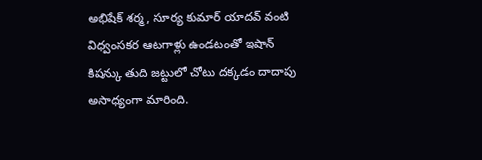అభిషేక్ శర్మ, సూర్య కుమార్ యాదవ్ వంటి విధ్వంసకర ఆటగాళ్లు ఉండటంతో ఇషాన్ కిషన్కు తుది జట్టులో చోటు దక్కడం దాదాపు అసాధ్యంగా మారింది.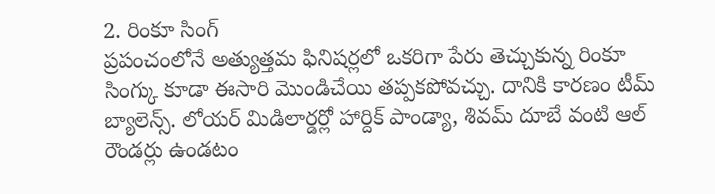2. రింకూ సింగ్
ప్రపంచంలోనే అత్యుత్తమ ఫినిషర్లలో ఒకరిగా పేరు తెచ్చుకున్న రింకూ సింగ్కు కూడా ఈసారి మొండిచేయి తప్పకపోవచ్చు. దానికి కారణం టీమ్ బ్యాలెన్స్. లోయర్ మిడిలార్డర్లో హార్దిక్ పాండ్యా, శివమ్ దూబే వంటి ఆల్ రౌండర్లు ఉండటం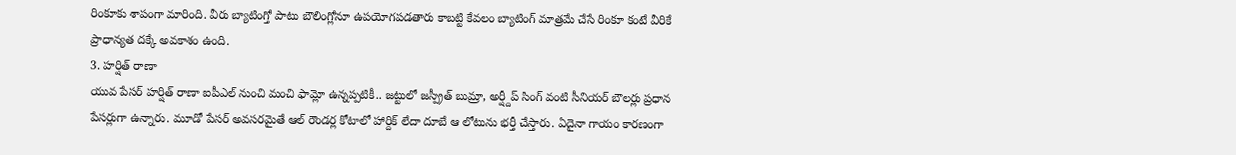రింకూకు శాపంగా మారింది. వీరు బ్యాటింగ్తో పాటు బౌలింగ్లోనూ ఉపయోగపడతారు కాబట్టి కేవలం బ్యాటింగ్ మాత్రమే చేసే రింకూ కంటే వీరికే ప్రాధాన్యత దక్కే అవకాశం ఉంది.
3. హర్షిత్ రాణా
యువ పేసర్ హర్షిత్ రాణా ఐపీఎల్ నుంచి మంచి ఫామ్లో ఉన్నప్పటికీ.. జట్టులో జస్ప్రీత్ బుమ్రా, అర్ష్దీప్ సింగ్ వంటి సీనియర్ బౌలర్లు ప్రధాన పేసర్లుగా ఉన్నారు. మూడో పేసర్ అవసరమైతే ఆల్ రౌండర్ల కోటాలో హార్దిక్ లేదా దూబే ఆ లోటును భర్తీ చేస్తారు. ఏదైనా గాయం కారణంగా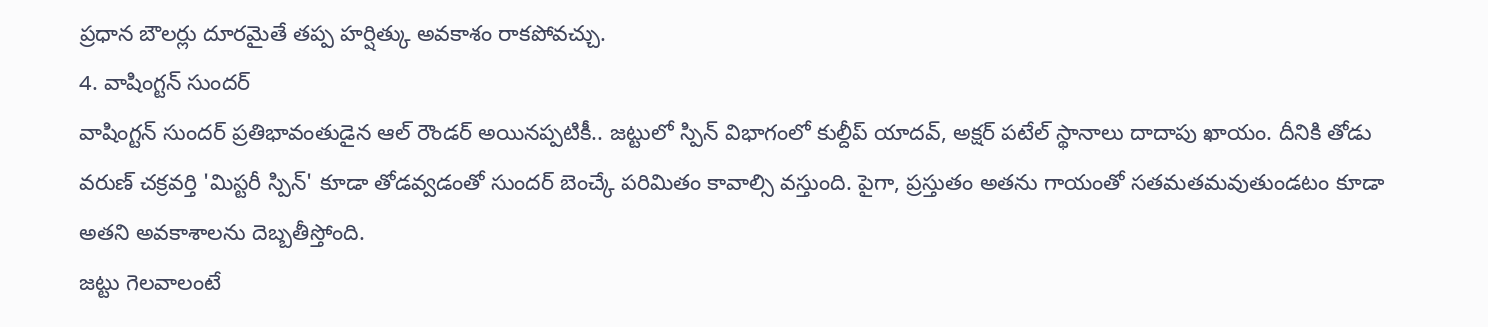ప్రధాన బౌలర్లు దూరమైతే తప్ప హర్షిత్కు అవకాశం రాకపోవచ్చు.
4. వాషింగ్టన్ సుందర్
వాషింగ్టన్ సుందర్ ప్రతిభావంతుడైన ఆల్ రౌండర్ అయినప్పటికీ.. జట్టులో స్పిన్ విభాగంలో కుల్దీప్ యాదవ్, అక్షర్ పటేల్ స్థానాలు దాదాపు ఖాయం. దీనికి తోడు వరుణ్ చక్రవర్తి 'మిస్టరీ స్పిన్' కూడా తోడవ్వడంతో సుందర్ బెంచ్కే పరిమితం కావాల్సి వస్తుంది. పైగా, ప్రస్తుతం అతను గాయంతో సతమతమవుతుండటం కూడా అతని అవకాశాలను దెబ్బతీస్తోంది.
జట్టు గెలవాలంటే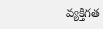వ్యక్తిగత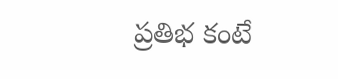ప్రతిభ కంటే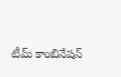టీమ్ కాంబినేషన్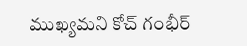ముఖ్యమని కోచ్ గంభీర్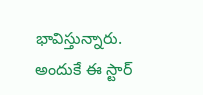భావిస్తున్నారు. అందుకే ఈ స్టార్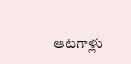ఆటగాళ్లు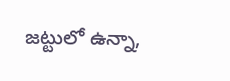జట్టులో ఉన్నా,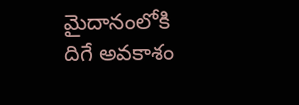మైదానంలోకి దిగే అవకాశం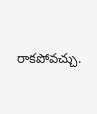రాకపోవచ్చు.